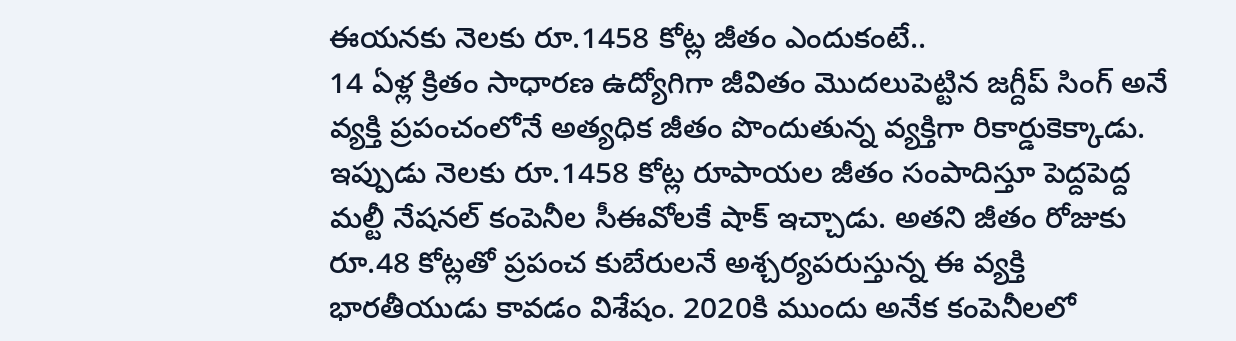ఈయనకు నెలకు రూ.1458 కోట్ల జీతం ఎందుకంటే..
14 ఏళ్ల క్రితం సాధారణ ఉద్యోగిగా జీవితం మొదలుపెట్టిన జగ్దీప్ సింగ్ అనే వ్యక్తి ప్రపంచంలోనే అత్యధిక జీతం పొందుతున్న వ్యక్తిగా రికార్డుకెక్కాడు. ఇప్పుడు నెలకు రూ.1458 కోట్ల రూపాయల జీతం సంపాదిస్తూ పెద్దపెద్ద మల్టీ నేషనల్ కంపెనీల సీఈవోలకే షాక్ ఇచ్చాడు. అతని జీతం రోజుకు రూ.48 కోట్లతో ప్రపంచ కుబేరులనే అశ్చర్యపరుస్తున్న ఈ వ్యక్తి భారతీయుడు కావడం విశేషం. 2020కి ముందు అనేక కంపెనీలలో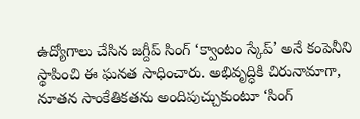ఉద్యోగాలు చేసిన జగ్దీప్ సింగ్ ‘క్వాంటం స్కేప్’ అనే కంపెనీని స్థాపించి ఈ ఘనత సాధించారు. అభివృద్ధికి చిరునామాగా, నూతన సాంకేతికతను అందిపుచ్చుకుంటూ ‘సింగ్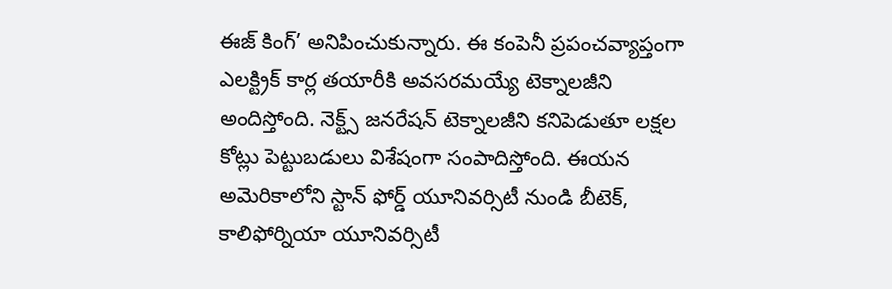ఈజ్ కింగ్’ అనిపించుకున్నారు. ఈ కంపెనీ ప్రపంచవ్యాప్తంగా ఎలక్ట్రిక్ కార్ల తయారీకి అవసరమయ్యే టెక్నాలజీని అందిస్తోంది. నెక్ట్స్ జనరేషన్ టెక్నాలజీని కనిపెడుతూ లక్షల కోట్లు పెట్టుబడులు విశేషంగా సంపాదిస్తోంది. ఈయన అమెరికాలోని స్టాన్ ఫోర్డ్ యూనివర్సిటీ నుండి బీటెక్, కాలిఫోర్నియా యూనివర్సిటీ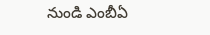నుండి ఎంబీఏ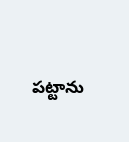పట్టాను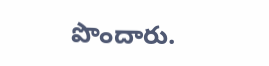పొందారు.